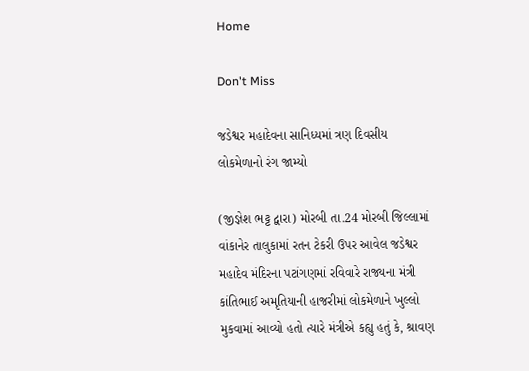Home

Don't Miss

જડેશ્વર મહાદેવના સાનિધ્યમાં ત્રણ દિવસીય લોકમેળાનો રંગ જામ્યો

(જીજ્ઞેશ ભટ્ટ દ્વારા) મોરબી તા.24 મોરબી જિલ્લામાં વાંકાનેર તાલુકામાં રતન ટેકરી ઉપર આવેલ જડેશ્વર મહાદેવ મંદિરના પટાંગણમાં રવિવારે રાજ્યના મંત્રી કાંતિભાઈ અમૃતિયાની હાજરીમાં લોકમેળાને ખુલ્લો મુકવામાં આવ્યો હતો ત્યારે મંત્રીએ કહ્યુ હતું કે, શ્રાવણ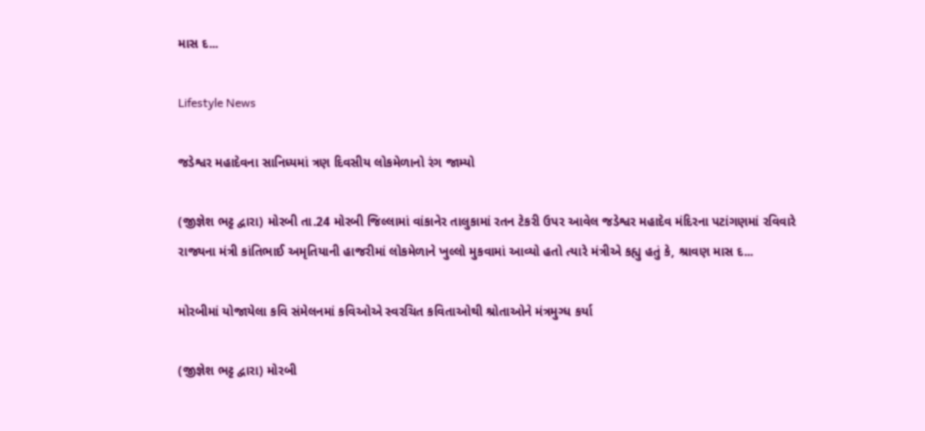માસ દ...

Lifestyle News

જડેશ્વર મહાદેવના સાનિધ્યમાં ત્રણ દિવસીય લોકમેળાનો રંગ જામ્યો

(જીજ્ઞેશ ભટ્ટ દ્વારા) મોરબી તા.24 મોરબી જિલ્લામાં વાંકાનેર તાલુકામાં રતન ટેકરી ઉપર આવેલ જડેશ્વર મહાદેવ મંદિરના પટાંગણમાં રવિવારે રાજ્યના મંત્રી કાંતિભાઈ અમૃતિયાની હાજરીમાં લોકમેળાને ખુલ્લો મુકવામાં આવ્યો હતો ત્યારે મંત્રીએ કહ્યુ હતું કે, શ્રાવણ માસ દ...

મોરબીમાં યોજાયેલા કવિ સંમેલનમાં કવિઓએ સ્વરચિત કવિતાઓથી શ્રોતાઓને મંત્રમુગ્ધ કર્યા

(જીજ્ઞેશ ભટ્ટ દ્વારા) મોરબી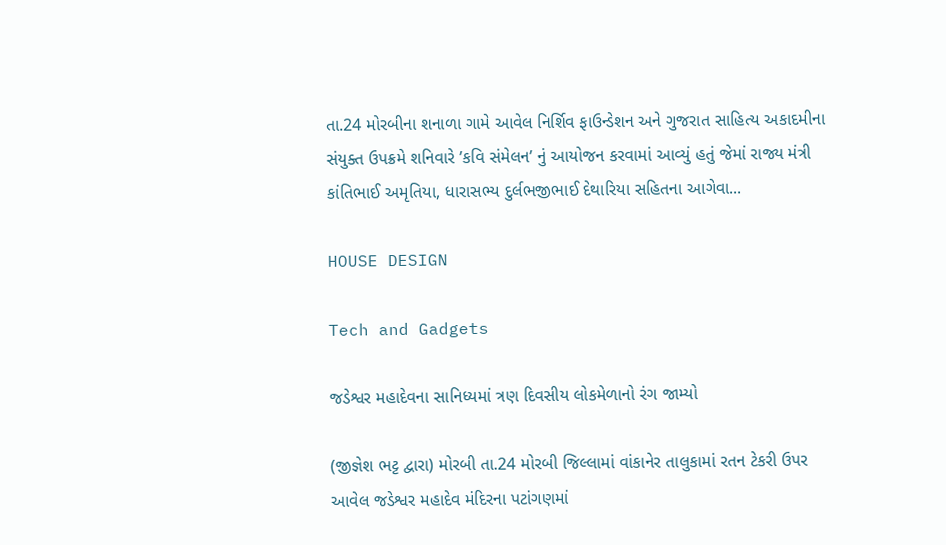તા.24 મોરબીના શનાળા ગામે આવેલ નિર્શિવ ફાઉન્ડેશન અને ગુજરાત સાહિત્ય અકાદમીના સંયુક્ત ઉપક્રમે શનિવારે ’કવિ સંમેલન’ નું આયોજન કરવામાં આવ્યું હતું જેમાં રાજ્ય મંત્રી કાંતિભાઈ અમૃતિયા, ધારાસભ્ય દુર્લભજીભાઈ દેથારિયા સહિતના આગેવા...

HOUSE DESIGN

Tech and Gadgets

જડેશ્વર મહાદેવના સાનિધ્યમાં ત્રણ દિવસીય લોકમેળાનો રંગ જામ્યો

(જીજ્ઞેશ ભટ્ટ દ્વારા) મોરબી તા.24 મોરબી જિલ્લામાં વાંકાનેર તાલુકામાં રતન ટેકરી ઉપર આવેલ જડેશ્વર મહાદેવ મંદિરના પટાંગણમાં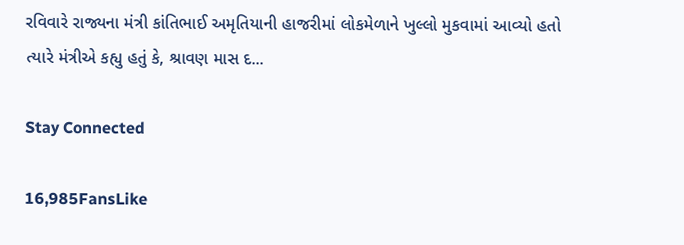રવિવારે રાજ્યના મંત્રી કાંતિભાઈ અમૃતિયાની હાજરીમાં લોકમેળાને ખુલ્લો મુકવામાં આવ્યો હતો ત્યારે મંત્રીએ કહ્યુ હતું કે, શ્રાવણ માસ દ...

Stay Connected

16,985FansLike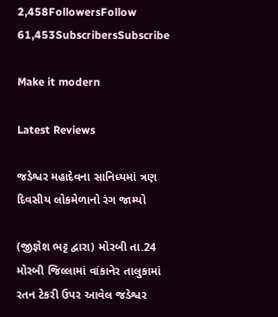2,458FollowersFollow
61,453SubscribersSubscribe

Make it modern

Latest Reviews

જડેશ્વર મહાદેવના સાનિધ્યમાં ત્રણ દિવસીય લોકમેળાનો રંગ જામ્યો

(જીજ્ઞેશ ભટ્ટ દ્વારા) મોરબી તા.24 મોરબી જિલ્લામાં વાંકાનેર તાલુકામાં રતન ટેકરી ઉપર આવેલ જડેશ્વર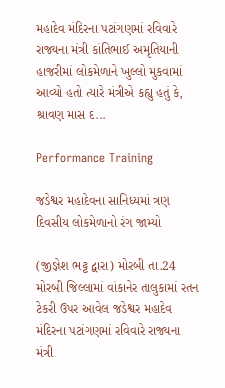મહાદેવ મંદિરના પટાંગણમાં રવિવારે રાજ્યના મંત્રી કાંતિભાઈ અમૃતિયાની હાજરીમાં લોકમેળાને ખુલ્લો મુકવામાં આવ્યો હતો ત્યારે મંત્રીએ કહ્યુ હતું કે, શ્રાવણ માસ દ...

Performance Training

જડેશ્વર મહાદેવના સાનિધ્યમાં ત્રણ દિવસીય લોકમેળાનો રંગ જામ્યો

(જીજ્ઞેશ ભટ્ટ દ્વારા) મોરબી તા.24 મોરબી જિલ્લામાં વાંકાનેર તાલુકામાં રતન ટેકરી ઉપર આવેલ જડેશ્વર મહાદેવ મંદિરના પટાંગણમાં રવિવારે રાજ્યના મંત્રી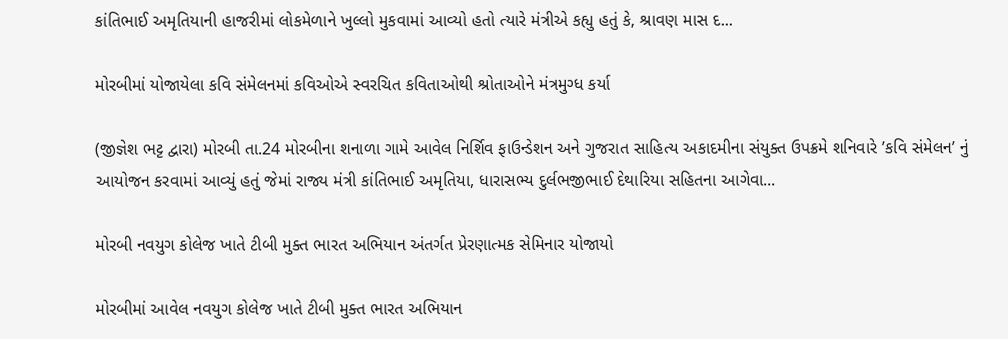કાંતિભાઈ અમૃતિયાની હાજરીમાં લોકમેળાને ખુલ્લો મુકવામાં આવ્યો હતો ત્યારે મંત્રીએ કહ્યુ હતું કે, શ્રાવણ માસ દ...

મોરબીમાં યોજાયેલા કવિ સંમેલનમાં કવિઓએ સ્વરચિત કવિતાઓથી શ્રોતાઓને મંત્રમુગ્ધ કર્યા

(જીજ્ઞેશ ભટ્ટ દ્વારા) મોરબી તા.24 મોરબીના શનાળા ગામે આવેલ નિર્શિવ ફાઉન્ડેશન અને ગુજરાત સાહિત્ય અકાદમીના સંયુક્ત ઉપક્રમે શનિવારે ’કવિ સંમેલન’ નું આયોજન કરવામાં આવ્યું હતું જેમાં રાજ્ય મંત્રી કાંતિભાઈ અમૃતિયા, ધારાસભ્ય દુર્લભજીભાઈ દેથારિયા સહિતના આગેવા...

મોરબી નવયુગ કોલેજ ખાતે ટીબી મુક્ત ભારત અભિયાન અંતર્ગત પ્રેરણાત્મક સેમિનાર યોજાયો

મોરબીમાં આવેલ નવયુગ કોલેજ ખાતે ટીબી મુક્ત ભારત અભિયાન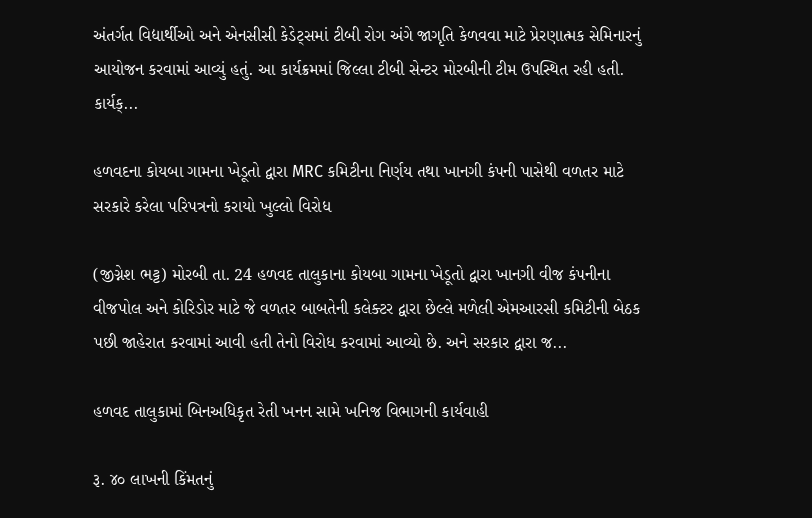અંતર્ગત વિદ્યાર્થીઓ અને એનસીસી કેડેટ્સમાં ટીબી રોગ અંગે જાગૃતિ કેળવવા માટે પ્રેરણાત્મક સેમિનારનું આયોજન કરવામાં આવ્યું હતું. આ કાર્યક્રમમાં જિલ્લા ટીબી સેન્ટર મોરબીની ટીમ ઉપસ્થિત રહી હતી. કાર્યક્...

હળવદના કોયબા ગામના ખેડૂતો દ્વારા MRC કમિટીના નિર્ણય તથા ખાનગી કંપની પાસેથી વળતર માટે સરકારે કરેલા પરિપત્રનો કરાયો ખુલ્લો વિરોધ

(જીગ્નેશ ભટ્ટ) મોરબી તા. 24 હળવદ તાલુકાના કોયબા ગામના ખેડૂતો દ્વારા ખાનગી વીજ કંપનીના વીજપોલ અને કોરિડોર માટે જે વળતર બાબતેની કલેક્ટર દ્વારા છેલ્લે મળેલી એમઆરસી કમિટીની બેઠક પછી જાહેરાત કરવામાં આવી હતી તેનો વિરોધ કરવામાં આવ્યો છે. અને સરકાર દ્વારા જ...

હળવદ તાલુકામાં બિનઅધિકૃત રેતી ખનન સામે ખનિજ વિભાગની કાર્યવાહી

રૂ. ૪૦ લાખની કિંમતનું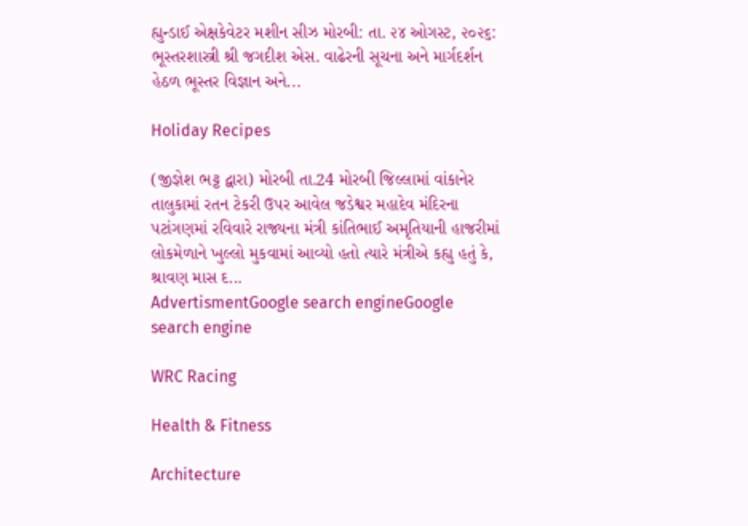હ્યુન્ડાઈ એક્ષકેવેટર મશીન સીઝ મોરબી: તા. ૨૪ ઓગસ્ટ, ૨૦૨૬: ભૂસ્તરશાસ્ત્રી શ્રી જગદીશ એસ. વાઢેરની સૂચના અને માર્ગદર્શન હેઠળ ભૂસ્તર વિજ્ઞાન અને...

Holiday Recipes

(જીજ્ઞેશ ભટ્ટ દ્વારા) મોરબી તા.24 મોરબી જિલ્લામાં વાંકાનેર તાલુકામાં રતન ટેકરી ઉપર આવેલ જડેશ્વર મહાદેવ મંદિરના પટાંગણમાં રવિવારે રાજ્યના મંત્રી કાંતિભાઈ અમૃતિયાની હાજરીમાં લોકમેળાને ખુલ્લો મુકવામાં આવ્યો હતો ત્યારે મંત્રીએ કહ્યુ હતું કે, શ્રાવણ માસ દ...
AdvertismentGoogle search engineGoogle search engine

WRC Racing

Health & Fitness

Architecture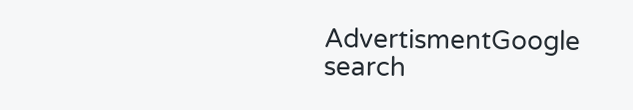AdvertismentGoogle search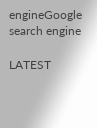engineGoogle search engine

LATEST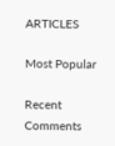ARTICLES

Most Popular

Recent Comments